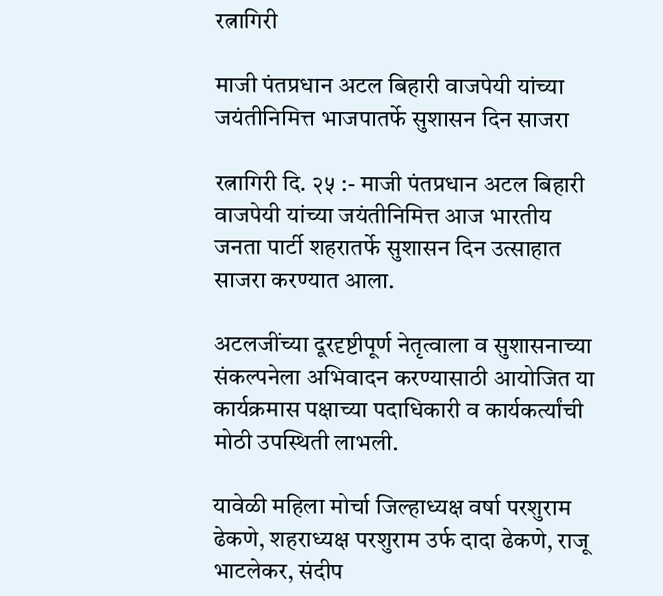रत्नागिरी

माजी पंतप्रधान अटल बिहारी वाजपेयी यांच्या जयंतीनिमित्त भाजपातर्फे सुशासन दिन साजरा

रत्नागिरी दि. २५ :- माजी पंतप्रधान अटल बिहारी वाजपेयी यांच्या जयंतीनिमित्त आज भारतीय जनता पार्टी शहरातर्फे सुशासन दिन उत्साहात साजरा करण्यात आला.

अटलजींच्या दूरदृष्टीपूर्ण नेतृत्वाला व सुशासनाच्या संकल्पनेला अभिवादन करण्यासाठी आयोजित या कार्यक्रमास पक्षाच्या पदाधिकारी व कार्यकर्त्यांची मोठी उपस्थिती लाभली.

यावेळी महिला मोर्चा जिल्हाध्यक्ष वर्षा परशुराम ढेकणे, शहराध्यक्ष परशुराम उर्फ दादा ढेकणे, राजू भाटलेकर, संदीप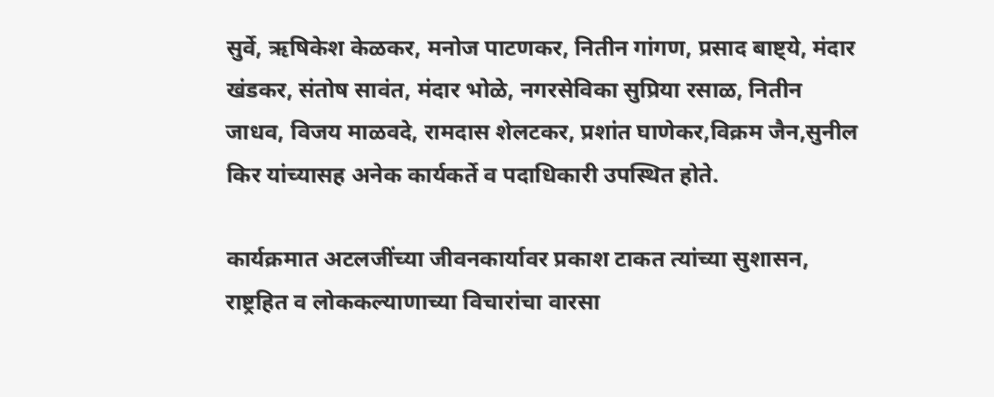सुर्वे, ऋषिकेश केळकर, मनोज पाटणकर, नितीन गांगण, प्रसाद बाष्ट्ये, मंदार खंडकर, संतोष सावंत, मंदार भोळे, नगरसेविका सुप्रिया रसाळ, नितीन जाधव, विजय माळवदे, रामदास शेलटकर, प्रशांत घाणेकर,विक्रम जैन,सुनील किर यांच्यासह अनेक कार्यकर्ते व पदाधिकारी उपस्थित होते.

कार्यक्रमात अटलजींच्या जीवनकार्यावर प्रकाश टाकत त्यांच्या सुशासन, राष्ट्रहित व लोककल्याणाच्या विचारांचा वारसा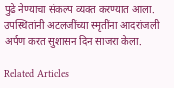पुढे नेण्याचा संकल्प व्यक्त करण्यात आला.  उपस्थितांनी अटलजींच्या स्मृतींना आदरांजली अर्पण करत सुशासन दिन साजरा केला.

Related Articles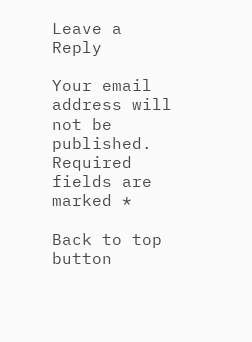Leave a Reply

Your email address will not be published. Required fields are marked *

Back to top button